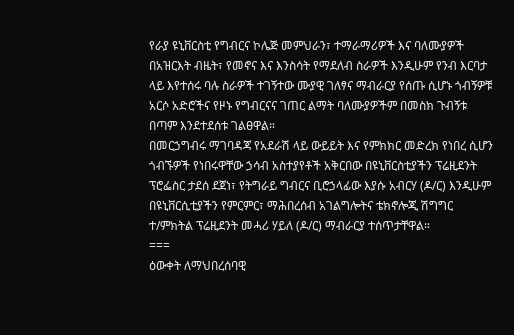የራያ ዩኒቨርስቲ የግብርና ኮሌጅ መምህራን፣ ተማራማሪዎች እና ባለሙያዎች በአዝርእት ብዜት፣ የመኖና እና እንስሳት የማደለብ ስራዎች እንዲሁም የንብ እርባታ ላይ እየተሰሩ ባሉ ስራዎች ተገኝተው ሙያዊ ገለፃና ማብራርያ የሰጡ ሲሆኑ ጎብኝዎቹ አርሶ አድሮችና የዞኑ የግብርናና ገጠር ልማት ባለሙያዎችም በመስክ ጉብኝቱ በጣም እንደተደሰቱ ገልፀዋል።
በመርኃግብሩ ማገባዳጃ የአደራሽ ላይ ውይይት እና የምክክር መድረክ የነበረ ሲሆን ጎብኙዎች የነበሩዋቸው ኃሳብ አስተያየቶች አቅርበው በዩኒቨርስቲያችን ፕሬዚደንት ፕሮፌስር ታደሰ ደጀነ፣ የትግራይ ግብርና ቢሮኃላፊው እያሱ አብርሃ (ዶ/ር) እንዲሁም በዩኒቨርሲቲያችን የምርምር፣ ማሕበረሰብ አገልግሎትና ቴክኖሎጂ ሽግግር ተ/ምክትል ፕሬዚደንት መሓሪ ሃይለ (ዶ/ር) ማብራርያ ተሰጥታቸዋል።
===
ዕውቀት ለማህበረሰባዊ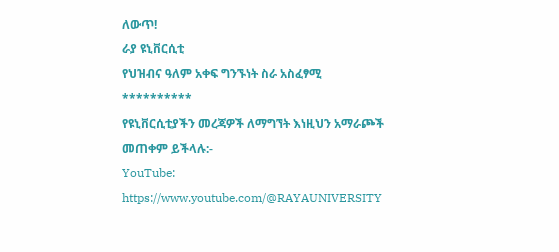ለውጥ!
ራያ ዩኒቨርሲቲ
የህዝብና ዓለም አቀፍ ግንኙነት ስራ አስፈፃሚ
**********
የዩኒቨርሲቲያችን መረጃዎች ለማግኘት እነዚህን አማራጮች መጠቀም ይችላሉ:-
YouTube: https://www.youtube.com/@RAYAUNIVERSITY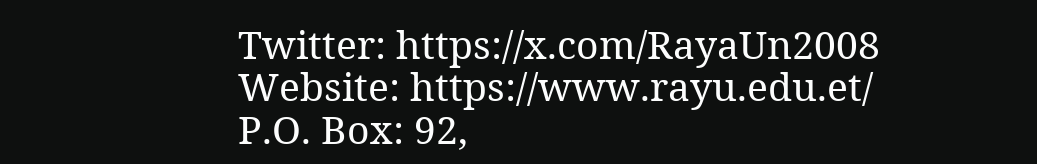Twitter: https://x.com/RayaUn2008
Website: https://www.rayu.edu.et/
P.O. Box: 92,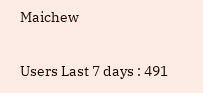Maichew

Users Last 7 days : 491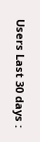Users Last 30 days :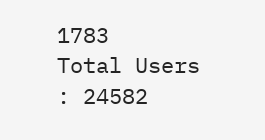1783
Total Users : 24582